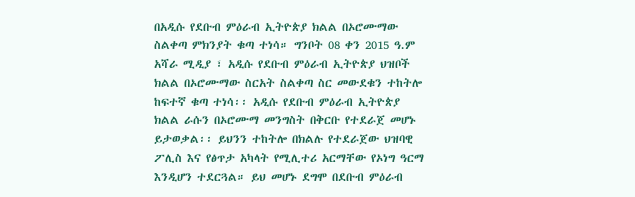በአዲሱ የደቡብ ምዕራብ ኢትዮጵያ ክልል በኦሮሙማው ስልቀጣ ምክንያት ቁጣ ተነሳ። ግንቦት 08 ቀን 2015 ዓ.ም አሻራ ሚዲያ ፣ አዲሱ የደቡብ ምዕራብ ኢትዮጵያ ህዝቦች ክልል በኦሮሙማው ስርአት ስልቀጣ ስር መውደቁን ተከትሎ ከፍተኛ ቁጣ ተነሳ፡፡ አዲሱ የደቡብ ምዕራብ ኢትዮጵያ ክልል ራሱን በኦሮሙማ መንግስት በቅርቡ የተደራጀ መሆኑ ይታወቃል፡፡ ይህንን ተከትሎ በክልሉ የተደራጀው ህዝባዊ ፖሊስ እና የፅጥታ አካላት የሚሊተሪ አርማቸው የኦነግ ዓርማ እንዲሆን ተደርጓል። ይህ መሆኑ ደግሞ በደቡብ ምዕራብ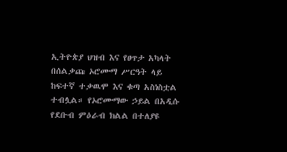ኢትዮጵያ ህዝብ እና የፀጥታ አካላት በሰልቃጩ ኦሮሙማ ሥርዓት ላይ ከፍተኛ ተቃዉሞ እና ቁጣ አስነስቷል ተብሏል። የኦሮሙማው ኃይል በአዲሱ የደቡብ ምዕራብ ክልል በተለያዩ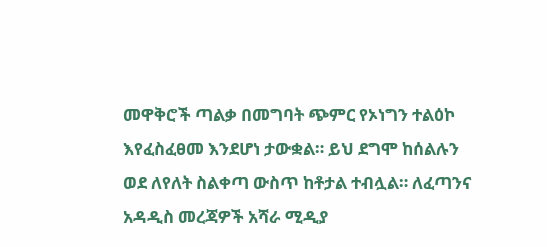መዋቅሮች ጣልቃ በመግባት ጭምር የኦነግን ተልዕኮ እየፈስፈፀመ እንደሆነ ታውቋል። ይህ ደግሞ ከሰልሉን ወደ ለየለት ስልቀጣ ውስጥ ከቶታል ተብሏል። ለፈጣንና አዳዲስ መረጃዎች አሻራ ሚዲያ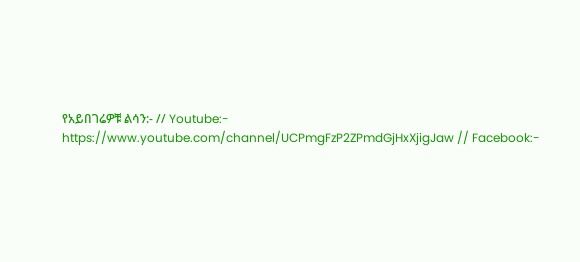የአይበገሬዎቹ ልሳን:- // Youtube:- https://www.youtube.com/channel/UCPmgFzP2ZPmdGjHxXjigJaw // Facebook:-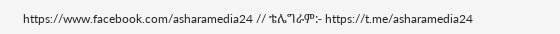https://www.facebook.com/asharamedia24 // ቴሌግራም:- https://t.me/asharamedia24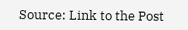Source: Link to the Post